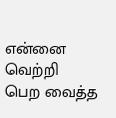என்னை வெற்றி பெற வைத்த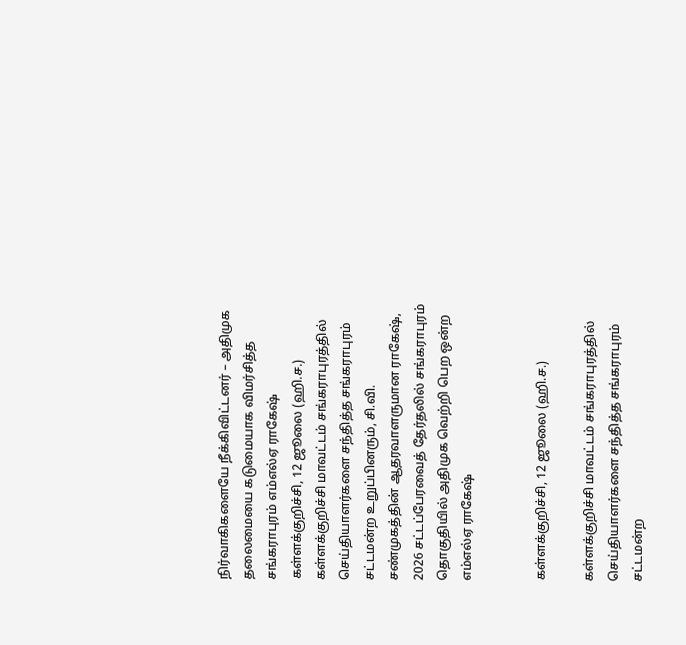நிர்வாகிகளையே நீக்கிவிட்டனர் – அதிமுக தலைமையை கடுமையாக விமர்சித்த சங்கராபுரம் எம்எல்ஏ ராகேஷ்
கள்ளக்குறிச்சி, 12 ஜூலை (ஹி.ச.) கள்ளக்குறிச்சி மாவட்டம் சங்கராபுரத்தில் செய்தியாளர்களை சந்தித்த சங்கராபுரம் சட்டமன்ற உறுப்பினரும், சி.வி. சண்முகத்தின் ஆதரவாளருமான ராகேஷ், 2026 சட்டப்பேரவைத் தேர்தலில் சங்கராபுரம் தொகுதியில் அதிமுக வெற்றி பெற ஒன்ற
எம்எல்ஏ ராகேஷ்


கள்ளக்குறிச்சி, 12 ஜூலை (ஹி.ச.)

கள்ளக்குறிச்சி மாவட்டம் சங்கராபுரத்தில் செய்தியாளர்களை சந்தித்த சங்கராபுரம் சட்டமன்ற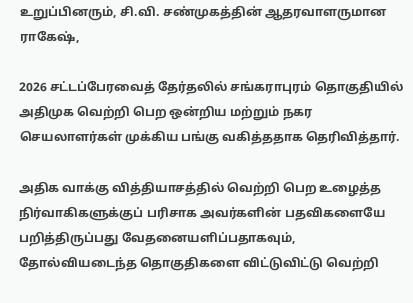உறுப்பினரும், சி.வி. சண்முகத்தின் ஆதரவாளருமான ராகேஷ்,

2026 சட்டப்பேரவைத் தேர்தலில் சங்கராபுரம் தொகுதியில் அதிமுக வெற்றி பெற ஒன்றிய மற்றும் நகர செயலாளர்கள் முக்கிய பங்கு வகித்ததாக தெரிவித்தார்.

அதிக வாக்கு வித்தியாசத்தில் வெற்றி பெற உழைத்த நிர்வாகிகளுக்குப் பரிசாக அவர்களின் பதவிகளையே பறித்திருப்பது வேதனையளிப்பதாகவும், தோல்வியடைந்த தொகுதிகளை விட்டுவிட்டு வெற்றி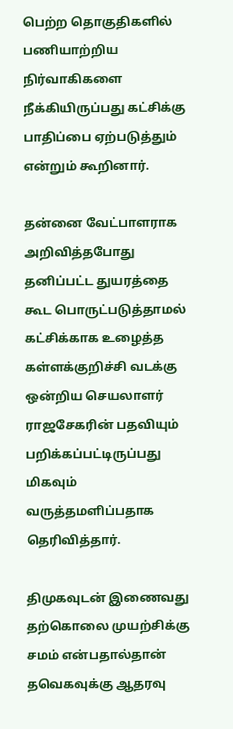பெற்ற தொகுதிகளில் பணியாற்றிய நிர்வாகிகளை நீக்கியிருப்பது கட்சிக்கு பாதிப்பை ஏற்படுத்தும் என்றும் கூறினார்.

தன்னை வேட்பாளராக அறிவித்தபோது தனிப்பட்ட துயரத்தை கூட பொருட்படுத்தாமல் கட்சிக்காக உழைத்த கள்ளக்குறிச்சி வடக்கு ஒன்றிய செயலாளர் ராஜசேகரின் பதவியும் பறிக்கப்பட்டிருப்பது மிகவும் வருத்தமளிப்பதாக தெரிவித்தார்.

திமுகவுடன் இணைவது தற்கொலை முயற்சிக்கு சமம் என்பதால்தான் தவெகவுக்கு ஆதரவு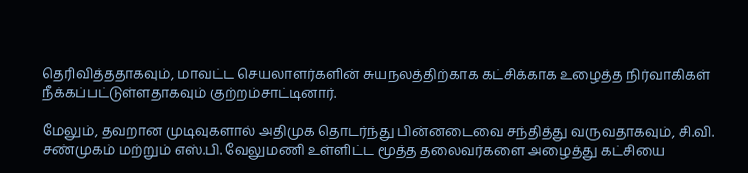தெரிவித்ததாகவும், மாவட்ட செயலாளர்களின் சுயநலத்திற்காக கட்சிக்காக உழைத்த நிர்வாகிகள் நீக்கப்பட்டுள்ளதாகவும் குற்றம்சாட்டினார்.

மேலும், தவறான முடிவுகளால் அதிமுக தொடர்ந்து பின்னடைவை சந்தித்து வருவதாகவும், சி.வி. சண்முகம் மற்றும் எஸ்.பி. வேலுமணி உள்ளிட்ட மூத்த தலைவர்களை அழைத்து கட்சியை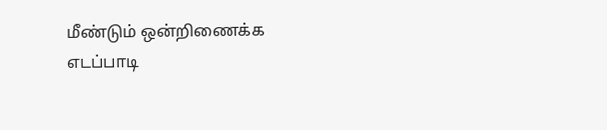மீண்டும் ஒன்றிணைக்க எடப்பாடி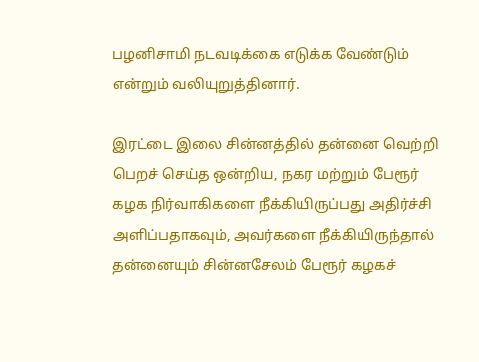பழனிசாமி நடவடிக்கை எடுக்க வேண்டும் என்றும் வலியுறுத்தினார்.

இரட்டை இலை சின்னத்தில் தன்னை வெற்றி பெறச் செய்த ஒன்றிய, நகர மற்றும் பேரூர் கழக நிர்வாகிகளை நீக்கியிருப்பது அதிர்ச்சி அளிப்பதாகவும், அவர்களை நீக்கியிருந்தால் தன்னையும் சின்னசேலம் பேரூர் கழகச்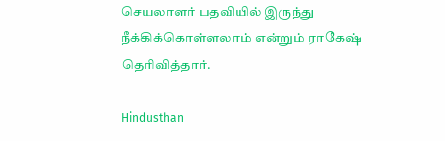செயலாளர் பதவியில் இருந்து நீக்கிக்கொள்ளலாம் என்றும் ராகேஷ் தெரிவித்தார்.

Hindusthan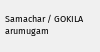Samachar / GOKILA arumugam